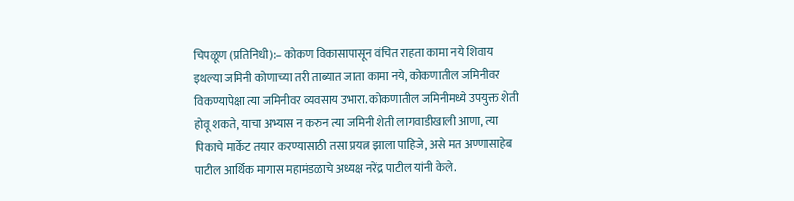चिपळूण (प्रतिनिधी):– कोकण विकासापासून वंचित राहता कामा नये शिवाय इथल्या जमिनी कोणाच्या तरी ताब्यात जाता कामा नये, कोकणातील जमिनीवर विकण्यापेक्षा त्या जमिनीवर व्यवसाय उभारा. कोकणातील जमिनीमध्ये उपयुक्त शेती होवू शकते, याचा अभ्यास न करुन त्या जमिनी शेती लागवाडीखाली आणा, त्या पिकाचे मार्केट तयार करण्यासाठी तसा प्रयत्न झाला पाहिजे, असे मत अण्णासाहेब पाटील आर्थिक मागास महामंडळाचे अध्यक्ष नरेंद्र पाटील यांनी केले.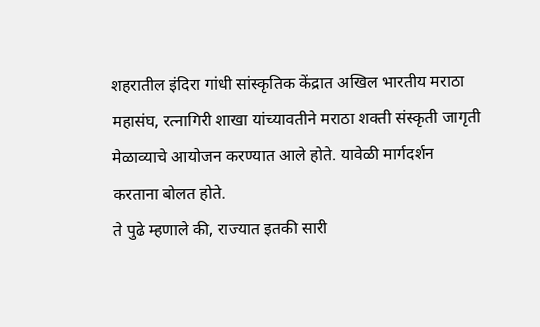शहरातील इंदिरा गांधी सांस्कृतिक केंद्रात अखिल भारतीय मराठा महासंघ, रत्नागिरी शाखा यांच्यावतीने मराठा शक्ती संस्कृती जागृती मेळाव्याचे आयोजन करण्यात आले होते. यावेळी मार्गदर्शन करताना बोलत होते.
ते पुढे म्हणाले की, राज्यात इतकी सारी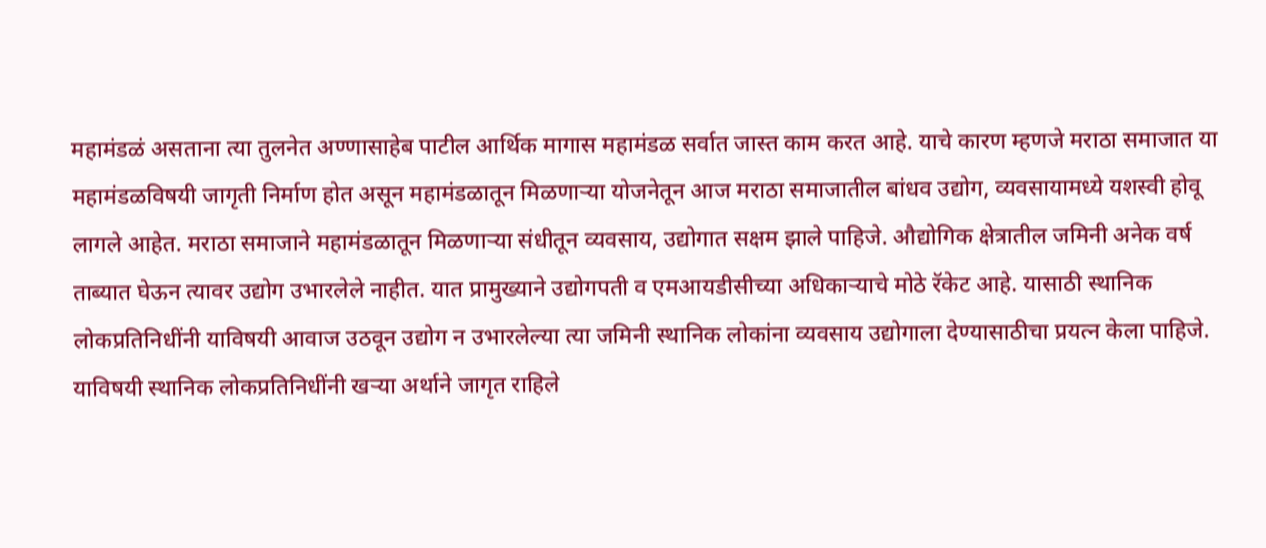महामंडळं असताना त्या तुलनेत अण्णासाहेब पाटील आर्थिक मागास महामंडळ सर्वात जास्त काम करत आहे. याचे कारण म्हणजे मराठा समाजात या महामंडळविषयी जागृती निर्माण होत असून महामंडळातून मिळणाऱ्या योजनेतून आज मराठा समाजातील बांधव उद्योग, व्यवसायामध्ये यशस्वी होवू लागले आहेत. मराठा समाजाने महामंडळातून मिळणाऱ्या संधीतून व्यवसाय, उद्योगात सक्षम झाले पाहिजे. औद्योगिक क्षेत्रातील जमिनी अनेक वर्ष ताब्यात घेऊन त्यावर उद्योग उभारलेले नाहीत. यात प्रामुख्याने उद्योगपती व एमआयडीसीच्या अधिकाऱ्याचे मोठे रॅकेट आहे. यासाठी स्थानिक लोकप्रतिनिधींनी याविषयी आवाज उठवून उद्योग न उभारलेल्या त्या जमिनी स्थानिक लोकांना व्यवसाय उद्योगाला देण्यासाठीचा प्रयत्न केला पाहिजे. याविषयी स्थानिक लोकप्रतिनिधींनी खऱ्या अर्थाने जागृत राहिले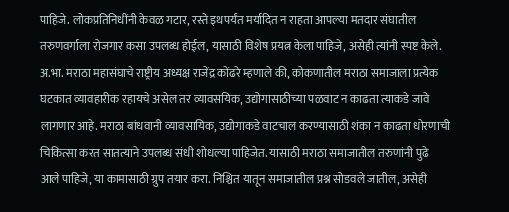पाहिजे. लोकप्रतिनिधींनी केवळ गटार, रस्ते इथपर्यंत मर्यादित न राहता आपल्या मतदार संघातील तरुणवर्गाला रोजगार कसा उपलब्ध होईल, यासाठी विशेष प्रयत्न केला पाहिजे, असेही त्यांनी स्पष्ट केले.
अ.भा. मराठा महासंघाचे राष्ट्रीय अध्यक्ष राजेंद्र कोंढरे म्हणाले की, कोकणातील मराठा समाजाला प्रत्येक घटकात व्यावहारीक रहायचे असेल तर व्यावसयिक, उद्योगासाठीच्या पळवाट न काढता त्याकडे जावे लागणार आहे. मराठा बांधवानी व्यावसायिक, उद्योगाकडे वाटचाल करण्यासाठी शंका न काढता धोरणाची चिकित्सा करत सातत्याने उपलब्ध संधी शोधल्या पाहिजेत. यासाठी मराठा समाजातील तरुणांनी पुढे आले पाहिजे, या कामासाठी ग्रुप तयार करा. निश्चित यातून समाजातील प्रश्न सोडवले जातील, असेही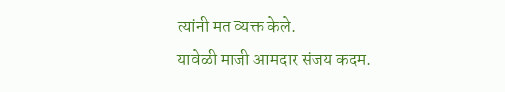त्यांनी मत व्यक्त केले.
यावेळी माजी आमदार संजय कदम.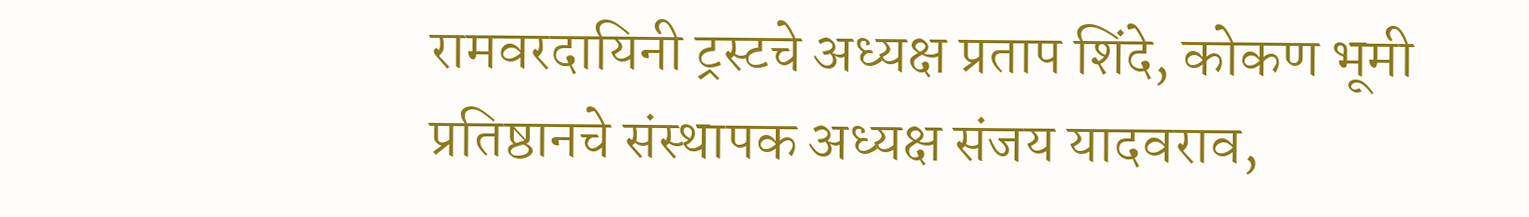रामवरदायिनी ट्रस्टचे अध्यक्ष प्रताप शिंदे, कोकण भूमी प्रतिष्ठानचे संस्थापक अध्यक्ष संजय यादवराव,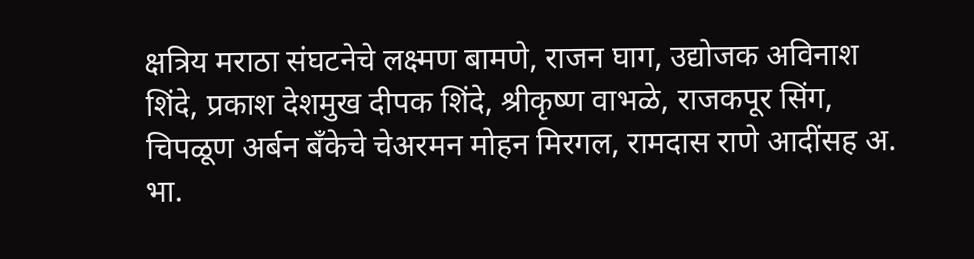क्षत्रिय मराठा संघटनेचे लक्ष्मण बामणे, राजन घाग, उद्योजक अविनाश शिंदे, प्रकाश देशमुख दीपक शिंदे, श्रीकृष्ण वाभळे, राजकपूर सिंग, चिपळूण अर्बन बँकेचे चेअरमन मोहन मिरगल, रामदास राणे आदींसह अ. भा.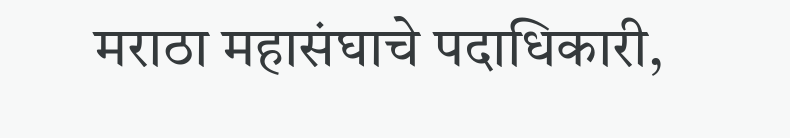मराठा महासंघाचे पदाधिकारी,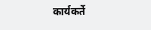कार्यकर्ते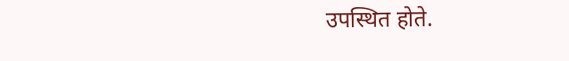उपस्थित होते.